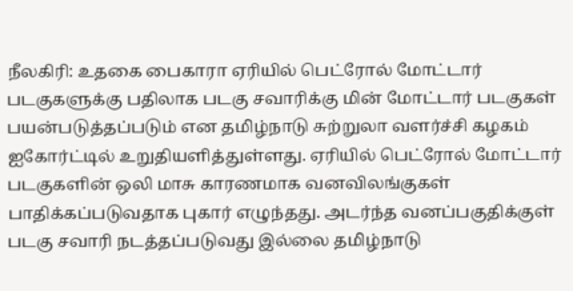நீலகிரி: உதகை பைகாரா ஏரியில் பெட்ரோல் மோட்டார் படகுகளுக்கு பதிலாக படகு சவாரிக்கு மின் மோட்டார் படகுகள் பயன்படுத்தப்படும் என தமிழ்நாடு சுற்றுலா வளர்ச்சி கழகம் ஐகோர்ட்டில் உறுதியளித்துள்ளது. ஏரியில் பெட்ரோல் மோட்டார் படகுகளின் ஒலி மாசு காரணமாக வனவிலங்குகள் பாதிக்கப்படுவதாக புகார் எழுந்தது. அடர்ந்த வனப்பகுதிக்குள் படகு சவாரி நடத்தப்படுவது இல்லை தமிழ்நாடு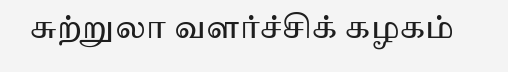சுற்றுலா வளர்ச்சிக் கழகம்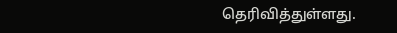தெரிவித்துள்ளது.